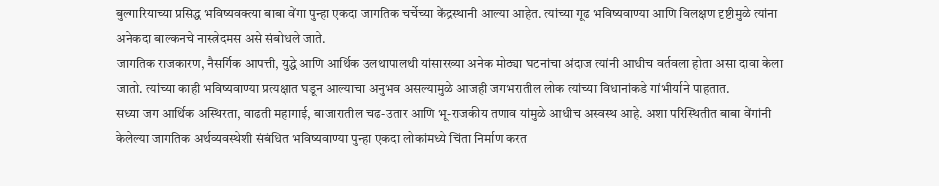बुल्गारियाच्या प्रसिद्ध भविष्यवक्त्या बाबा वेंगा पुन्हा एकदा जागतिक चर्चेच्या केंद्रस्थानी आल्या आहेत. त्यांच्या गूढ भविष्यवाण्या आणि विलक्षण दृष्टीमुळे त्यांना अनेकदा बाल्कनचे नास्त्रेदमस असे संबोधले जाते.
जागतिक राजकारण, नैसर्गिक आपत्ती, युद्धे आणि आर्थिक उलथापालथी यांसारख्या अनेक मोठ्या घटनांचा अंदाज त्यांनी आधीच वर्तवला होता असा दावा केला जातो. त्यांच्या काही भविष्यवाण्या प्रत्यक्षात घडून आल्याचा अनुभव असल्यामुळे आजही जगभरातील लोक त्यांच्या विधानांकडे गांभीर्याने पाहतात.
सध्या जग आर्थिक अस्थिरता, वाढती महागाई, बाजारातील चढ-उतार आणि भू-राजकीय तणाव यांमुळे आधीच अस्वस्थ आहे. अशा परिस्थितीत बाबा वेंगांनी केलेल्या जागतिक अर्थव्यवस्थेशी संबंधित भविष्यवाण्या पुन्हा एकदा लोकांमध्ये चिंता निर्माण करत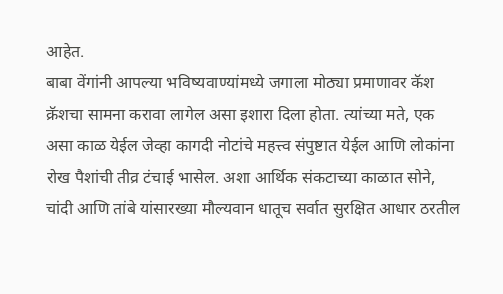आहेत.
बाबा वेंगांनी आपल्या भविष्यवाण्यांमध्ये जगाला मोठ्या प्रमाणावर कॅश क्रॅशचा सामना करावा लागेल असा इशारा दिला होता. त्यांच्या मते, एक असा काळ येईल जेव्हा कागदी नोटांचे महत्त्व संपुष्टात येईल आणि लोकांना रोख पैशांची तीव्र टंचाई भासेल. अशा आर्थिक संकटाच्या काळात सोने, चांदी आणि तांबे यांसारख्या मौल्यवान धातूच सर्वात सुरक्षित आधार ठरतील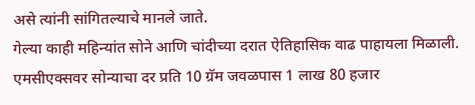असे त्यांनी सांगितल्याचे मानले जाते.
गेल्या काही महिन्यांत सोने आणि चांदीच्या दरात ऐतिहासिक वाढ पाहायला मिळाली. एमसीएक्सवर सोन्याचा दर प्रति 10 ग्रॅम जवळपास 1 लाख 80 हजार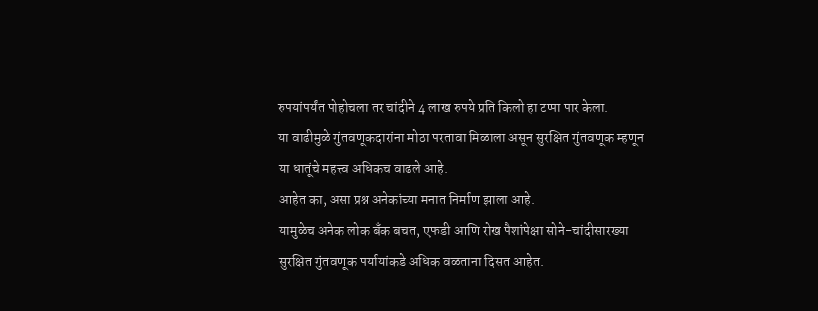रुपयांपर्यंत पोहोचला तर चांदीने 4 लाख रुपये प्रति किलो हा टप्पा पार केला.
या वाढीमुळे गुंतवणूकदारांना मोठा परतावा मिळाला असून सुरक्षित गुंतवणूक म्हणून या धातूंचे महत्त्व अधिकच वाढले आहे.
आहेत का, असा प्रश्न अनेकांच्या मनात निर्माण झाला आहे.
यामुळेच अनेक लोक बँक बचत, एफडी आणि रोख पैशांपेक्षा सोने-चांदीसारख्या सुरक्षित गुंतवणूक पर्यायांकडे अधिक वळताना दिसत आहेत.